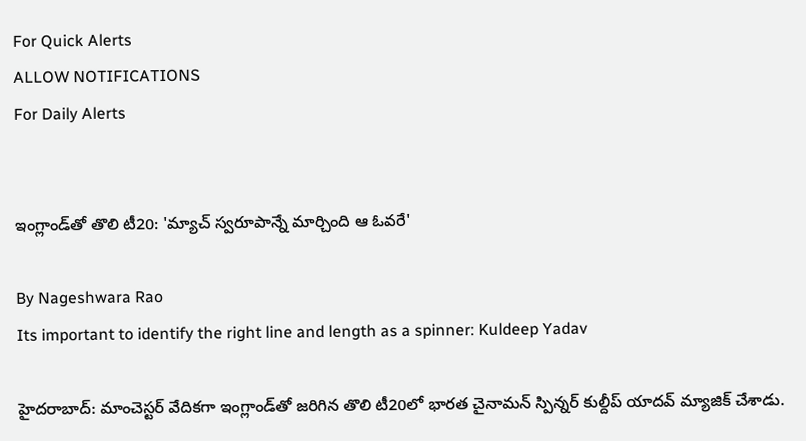For Quick Alerts
ALLOW NOTIFICATIONS
For Daily Alerts


ఇంగ్లాండ్‌తో తొలి టీ20: 'మ్యాచ్‌ స్వరూపాన్నే మార్చింది ఆ ఓవరే'

By Nageshwara Rao
Its important to identify the right line and length as a spinner: Kuldeep Yadav

హైదరాబాద్: మాంచెస్టర్ వేదికగా ఇంగ్లాండ్‌తో జరిగిన తొలి టీ20లో భారత చైనామన్ స్పిన్నర్ కుల్దీప్ యాదవ్ మ్యాజిక్ చేశాడు.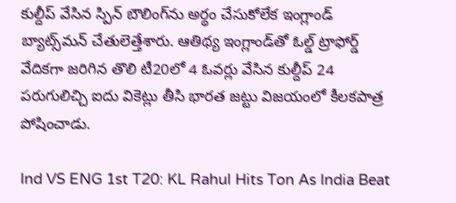కుల్దీప్‌ వేసిన స్పిన్ బౌలింగ్‌ను అర్థం చేసుకోలేక ఇంగ్లాండ్ బ్యాట్స్‌మన్ చేతులెత్తేశారు. ఆతిథ్య ఇంగ్లాండ్‌తో ఓల్డ్ ట్రాఫోర్డ్ వేదికగా జరిగిన తొలి టీ20లో 4 ఓవర్లు వేసిన కుల్దీప్‌ 24 పరుగులిచ్చి ఐదు వికెట్లు తీసి భారత జట్టు విజయంలో కీలకపాత్ర పోషించాడు.

Ind VS ENG 1st T20: KL Rahul Hits Ton As India Beat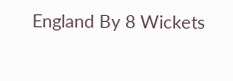England By 8 Wickets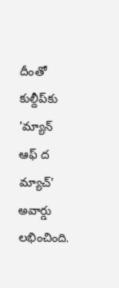దీంతో కుల్దీప్‌‌కు 'మ్యాన్‌ ఆఫ్‌ ద మ్యాచ్‌' అవార్డు లభించింది.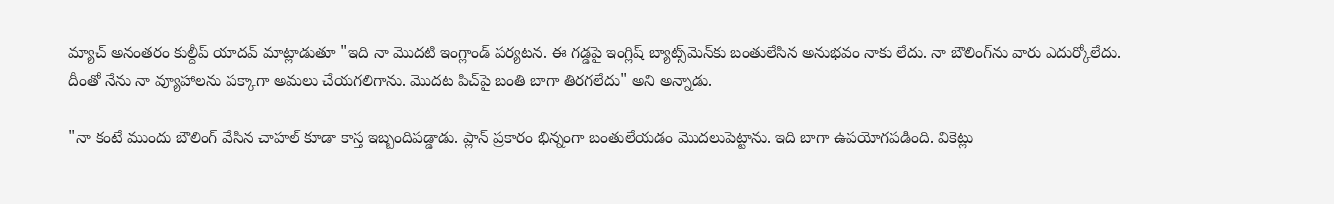మ్యాచ్‌ అనంతరం కుల్దీప్‌ యాదవ్ మాట్లాడుతూ "ఇది నా మొదటి ఇంగ్లాండ్‌ పర్యటన. ఈ గడ్డపై ఇంగ్లిష్‌ బ్యాట్స్‌మెన్‌కు బంతులేసిన అనుభవం నాకు లేదు. నా బౌలింగ్‌ను వారు ఎదుర్కోలేదు. దీంతో నేను నా వ్యూహాలను పక్కాగా అమలు చేయగలిగాను. మొదట పిచ్‌పై బంతి బాగా తిరగలేదు" అని అన్నాడు.

"నా కంటే ముందు బౌలింగ్‌ వేసిన చాహల్‌ కూడా కాస్త ఇబ్బందిపడ్డాడు. ప్లాన్‌ ప్రకారం భిన్నంగా బంతులేయడం మొదలుపెట్టాను. ఇది బాగా ఉపయోగపడింది. వికెట్లు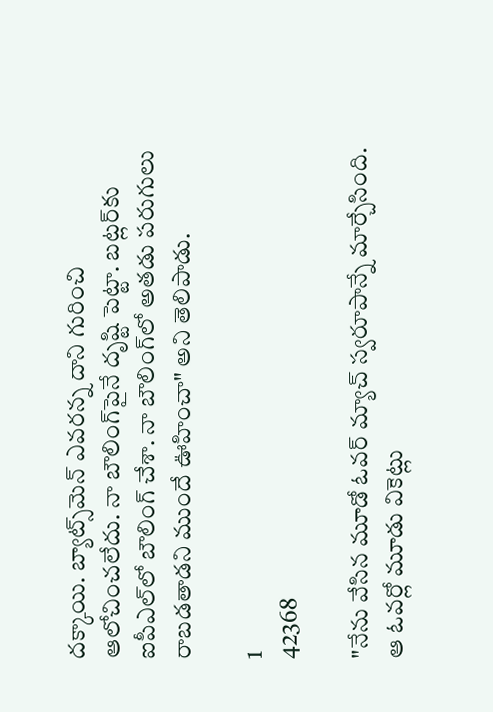దక్కాయి. బ్యాట్స్‌మెన్‌ ఎవరన్న దాని గురించి ఆలోచించలేదు. నా బౌలింగ్‌పైనే దృష్టి పెట్టా. బట్లర్‌కు ఐపీఎల్‌లో బౌలింగ్‌ చేశా. నా బౌలింగ్‌లో అతడు పరుగులు రాబడతాడని ముందే ఊహించా" అని తెలిపాడు.

1
42368

"నేను వేసిన మూడో ఓవర్‌ మ్యాచ్ స్వరూపాన్నే మార్చేసింది. ఆ ఓవర్లో మూడు వికెట్లు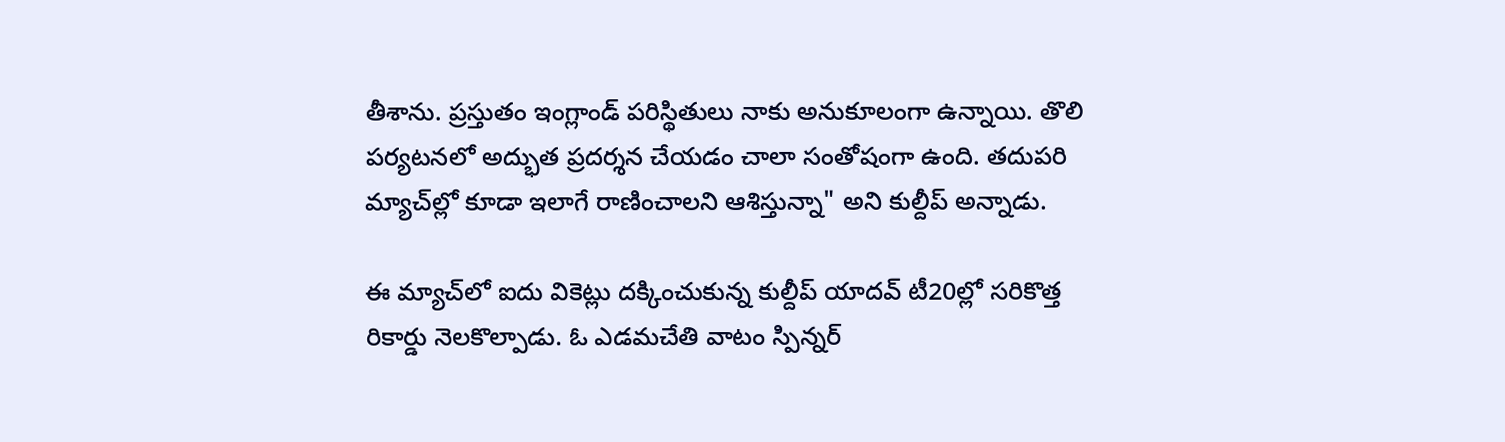తీశాను. ప్రస్తుతం ఇంగ్లాండ్ పరిస్థితులు నాకు అనుకూలంగా ఉన్నాయి. తొలి పర్యటనలో అద్భుత ప్రదర్శన చేయడం చాలా సంతోషంగా ఉంది. తదుపరి మ్యాచ్‌ల్లో కూడా ఇలాగే రాణించాలని ఆశిస్తున్నా" అని కుల్దీప్‌ అన్నాడు.

ఈ మ్యాచ్‌లో ఐదు వికెట్లు దక్కించుకున్న కుల్దీప్‌ యాదవ్ టీ20ల్లో సరికొత్త రికార్డు నెలకొల్పాడు. ఓ ఎడమచేతి వాటం స్పిన్నర్‌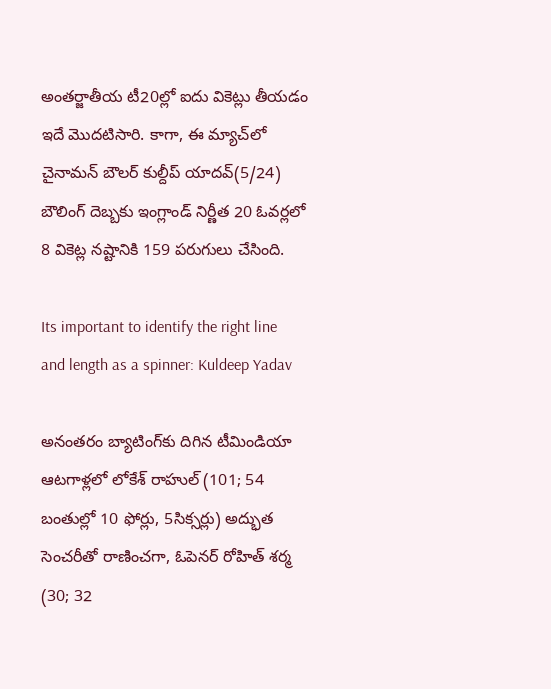అంతర్జాతీయ టీ20ల్లో ఐదు వికెట్లు తీయడం ఇదే మొదటిసారి. కాగా, ఈ మ్యాచ్‌లో చైనామన్ బౌలర్ కుల్దీప్ యాదవ్(5/24) బౌలింగ్ దెబ్బకు ఇంగ్లాండ్ నిర్ణీత 20 ఓవర్లలో 8 వికెట్ల నష్టానికి 159 పరుగులు చేసింది.

Its important to identify the right line and length as a spinner: Kuldeep Yadav

అనంతరం బ్యాటింగ్‌కు దిగిన టీమిండియా ఆటగాళ్లలో లోకేశ్‌ రాహుల్‌ (101; 54 బంతుల్లో 10 ఫోర్లు, 5సిక్సర్లు) అద్భుత సెంచరీతో రాణించగా, ఓపెనర్‌ రోహిత్‌ శర్మ (30; 32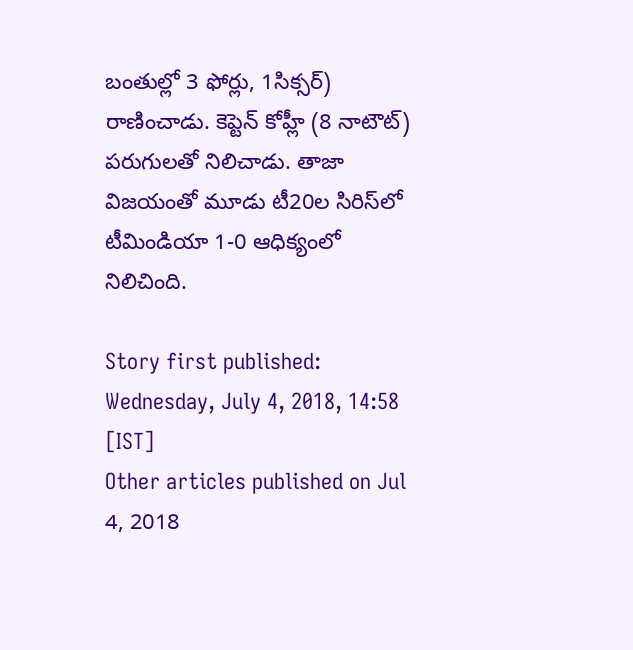బంతుల్లో 3 ఫోర్లు, 1సిక్సర్‌) రాణించాడు. కెప్టెన్ కోహ్లీ (8 నాటౌట్) పరుగులతో నిలిచాడు. తాజా విజయంతో మూడు టీ20ల సిరిస్‌లో టీమిండియా 1-0 ఆధిక్యంలో నిలిచింది.

Story first published: Wednesday, July 4, 2018, 14:58 [IST]
Other articles published on Jul 4, 2018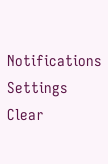Notifications
Settings
Clear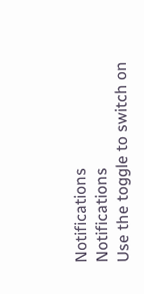Notifications
Notifications
Use the toggle to switch on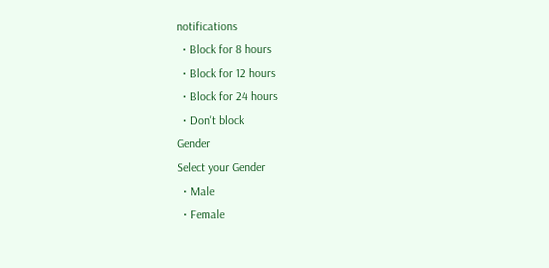notifications
  • Block for 8 hours
  • Block for 12 hours
  • Block for 24 hours
  • Don't block
Gender
Select your Gender
  • Male
  • Female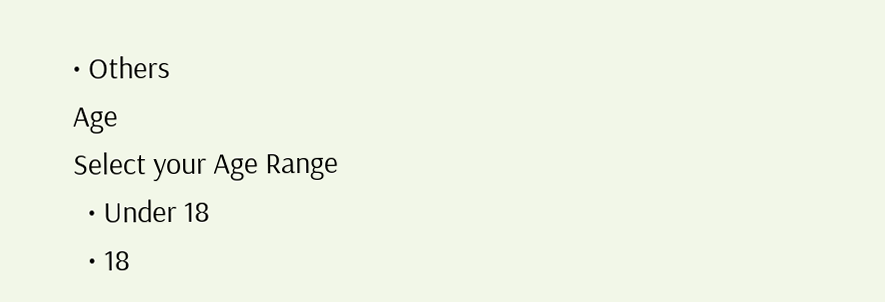• Others
Age
Select your Age Range
  • Under 18
  • 18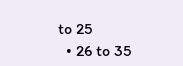to 25
  • 26 to 35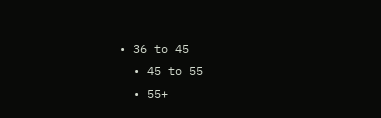• 36 to 45
  • 45 to 55
  • 55+